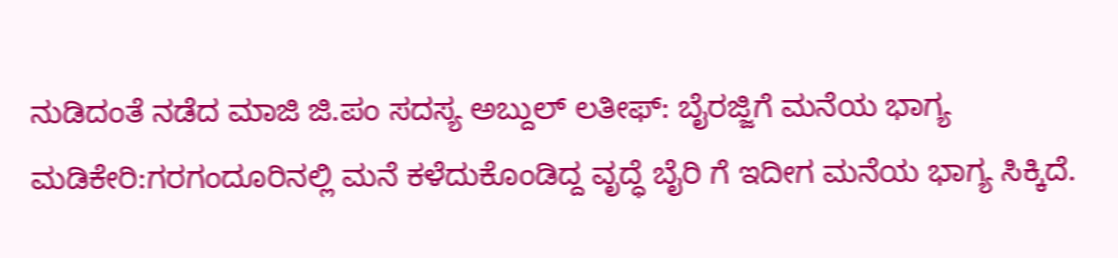ನುಡಿದಂತೆ ನಡೆದ ಮಾಜಿ ಜಿ.ಪಂ ಸದಸ್ಯ ಅಬ್ದುಲ್ ಲತೀಫ್: ಬೈರಜ್ಜಿಗೆ ಮನೆಯ ಭಾಗ್ಯ
ಮಡಿಕೇರಿ:ಗರಗಂದೂರಿನಲ್ಲಿ ಮನೆ ಕಳೆದುಕೊಂಡಿದ್ದ ವೃದ್ಧೆ ಬೈರಿ ಗೆ ಇದೀಗ ಮನೆಯ ಭಾಗ್ಯ ಸಿಕ್ಕಿದೆ.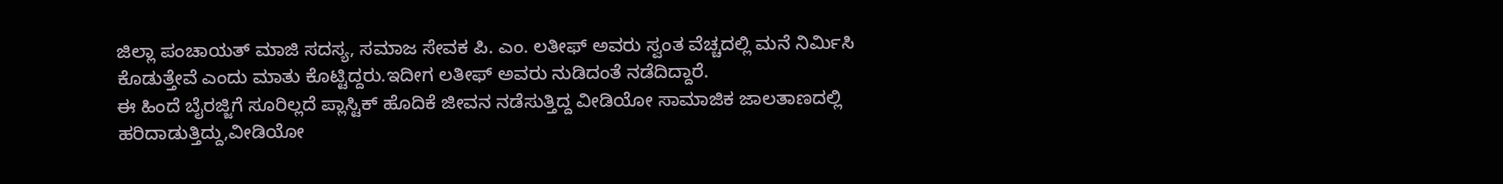ಜಿಲ್ಲಾ ಪಂಚಾಯತ್ ಮಾಜಿ ಸದಸ್ಯ, ಸಮಾಜ ಸೇವಕ ಪಿ. ಎಂ. ಲತೀಫ್ ಅವರು ಸ್ವಂತ ವೆಚ್ಚದಲ್ಲಿ ಮನೆ ನಿರ್ಮಿಸಿ ಕೊಡುತ್ತೇವೆ ಎಂದು ಮಾತು ಕೊಟ್ಟಿದ್ದರು.ಇದೀಗ ಲತೀಫ್ ಅವರು ನುಡಿದಂತೆ ನಡೆದಿದ್ದಾರೆ.
ಈ ಹಿಂದೆ ಬೈರಜ್ಜಿಗೆ ಸೂರಿಲ್ಲದೆ ಪ್ಲಾಸ್ಟಿಕ್ ಹೊದಿಕೆ ಜೀವನ ನಡೆಸುತ್ತಿದ್ದ ವೀಡಿಯೋ ಸಾಮಾಜಿಕ ಜಾಲತಾಣದಲ್ಲಿ ಹರಿದಾಡುತ್ತಿದ್ದು,ವೀಡಿಯೋ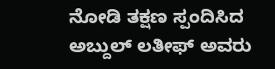ನೋಡಿ ತಕ್ಷಣ ಸ್ಪಂದಿಸಿದ ಅಬ್ದುಲ್ ಲತೀಫ್ ಅವರು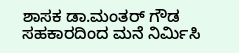ಶಾಸಕ ಡಾ.ಮಂತರ್ ಗೌಡ ಸಹಕಾರದಿಂದ ಮನೆ ನಿರ್ಮಿಸಿ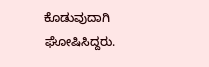ಕೊಡುವುದಾಗಿ ಘೋಷಿಸಿದ್ದರು.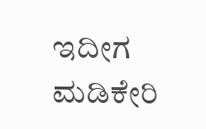ಇದೀಗ ಮಡಿಕೇರಿ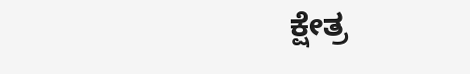ಕ್ಷೇತ್ರ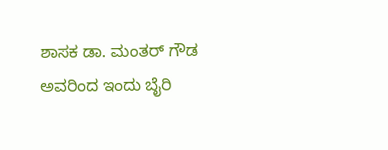ಶಾಸಕ ಡಾ. ಮಂತರ್ ಗೌಡ ಅವರಿಂದ ಇಂದು ಬೈರಿ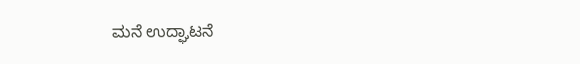ಮನೆ ಉದ್ಘಾಟನೆ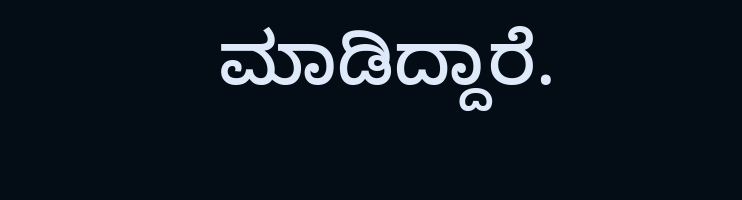ಮಾಡಿದ್ದಾರೆ.